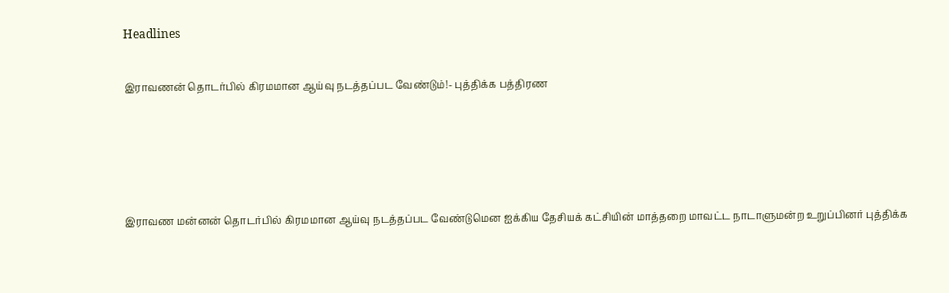Headlines

இராவணன் தொடர்பில் கிரமமான ஆய்வு நடத்தப்பட வேண்டும்!- புத்திக்க பத்திரண




இராவண மன்னன் தொடர்பில் கிரமமான ஆய்வு நடத்தப்பட வேண்டுமென ஐக்கிய தேசியக் கட்சியின் மாத்தறை மாவட்ட நாடாளுமன்ற உறுப்பினர் புத்திக்க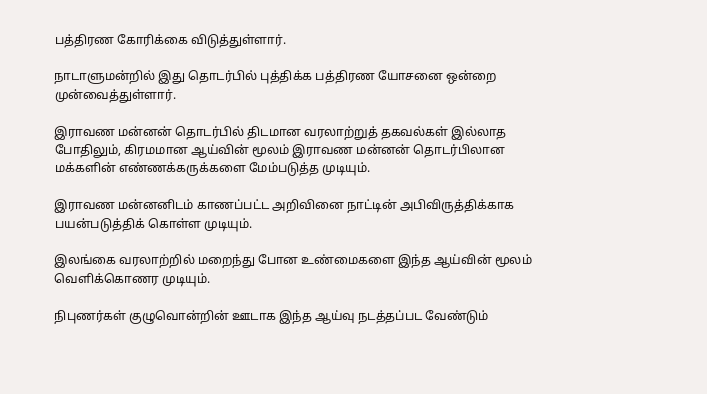பத்திரண கோரிக்கை விடுத்துள்ளார்.

நாடாளுமன்றில் இது தொடர்பில் புத்திக்க பத்திரண யோசனை ஒன்றை முன்வைத்துள்ளார்.

இராவண மன்னன் தொடர்பில் திடமான வரலாற்றுத் தகவல்கள் இல்லாத போதிலும், கிரமமான ஆய்வின் மூலம் இராவண மன்னன் தொடர்பிலான மக்களின் எண்ணக்கருக்களை மேம்படுத்த முடியும்.

இராவண மன்னனிடம் காணப்பட்ட அறிவினை நாட்டின் அபிவிருத்திக்காக பயன்படுத்திக் கொள்ள முடியும்.

இலங்கை வரலாற்றில் மறைந்து போன உண்மைகளை இந்த ஆய்வின் மூலம் வெளிக்கொணர முடியும்.

நிபுணர்கள் குழுவொன்றின் ஊடாக இந்த ஆய்வு நடத்தப்பட வேண்டும்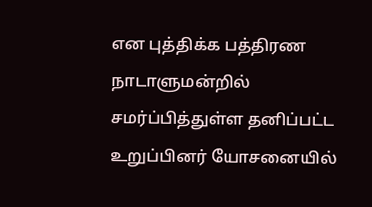என புத்திக்க பத்திரண நாடாளுமன்றில் சமர்ப்பித்துள்ள தனிப்பட்ட உறுப்பினர் யோசனையில்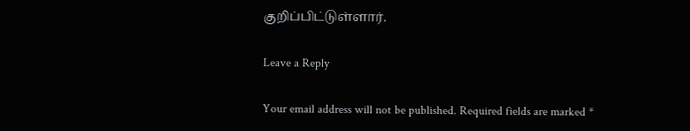குறிப்பிட்டுள்ளார்.

Leave a Reply

Your email address will not be published. Required fields are marked *